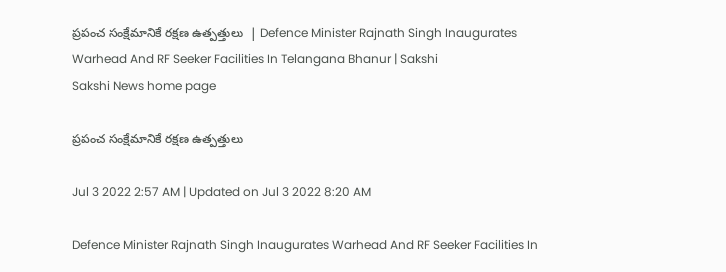ప్రపంచ సంక్షేమానికే రక్షణ ఉత్పత్తులు  | Defence Minister Rajnath Singh Inaugurates Warhead And RF Seeker Facilities In Telangana Bhanur | Sakshi
Sakshi News home page

ప్రపంచ సంక్షేమానికే రక్షణ ఉత్పత్తులు

Jul 3 2022 2:57 AM | Updated on Jul 3 2022 8:20 AM

Defence Minister Rajnath Singh Inaugurates Warhead And RF Seeker Facilities In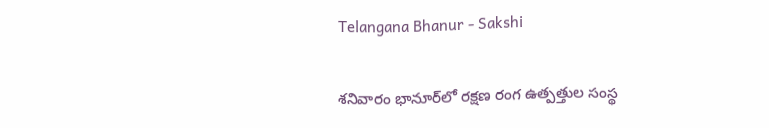Telangana Bhanur - Sakshi

శనివారం భానూర్‌లో రక్షణ రంగ ఉత్పత్తుల సంస్థ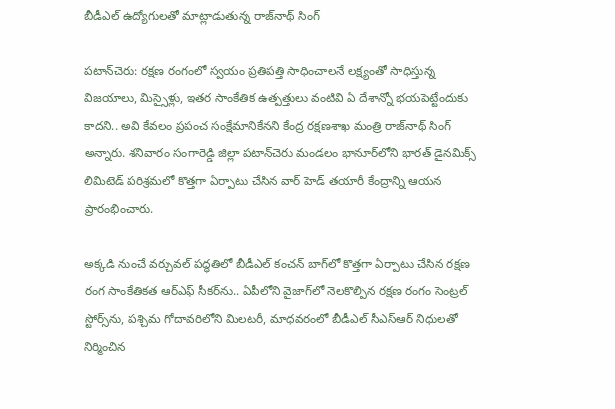బీడీఎల్‌ ఉద్యోగులతో మాట్లాడుతున్న రాజ్‌నాథ్‌ సింగ్‌

పటాన్‌చెరు: రక్షణ రంగంలో స్వయం ప్రతిపత్తి సాధించాలనే లక్ష్యంతో సాధిస్తున్న విజయాలు, మిస్సైళ్లు, ఇతర సాంకేతిక ఉత్పత్తులు వంటివి ఏ దేశాన్నో భయపెట్టేందుకు కాదని.. అవి కేవలం ప్రపంచ సంక్షేమానికేనని కేంద్ర రక్షణశాఖ మంత్రి రాజ్‌నాథ్‌ సింగ్‌ అన్నారు. శనివారం సంగారెడ్డి జిల్లా పటాన్‌చెరు మండలం భానూర్‌లోని భారత్‌ డైనమిక్స్‌ లిమిటెడ్‌ పరిశ్రమలో కొత్తగా ఏర్పాటు చేసిన వార్‌ హెడ్‌ తయారీ కేంద్రాన్ని ఆయన ప్రారంభించారు.

అక్కడి నుంచే వర్చువల్‌ పద్ధతిలో బీడీఎల్‌ కంచన్‌ బాగ్‌లో కొత్తగా ఏర్పాటు చేసిన రక్షణ రంగ సాంకేతికత ఆర్‌ఎఫ్‌ సీకర్‌ను.. ఏపీలోని వైజాగ్‌లో నెలకొల్పిన రక్షణ రంగం సెంట్రల్‌ స్టోర్స్‌ను, పశ్చిమ గోదావరిలోని మిలటరీ, మాధవరంలో బీడీఎల్‌ సీఎస్‌ఆర్‌ నిధులతో నిర్మించిన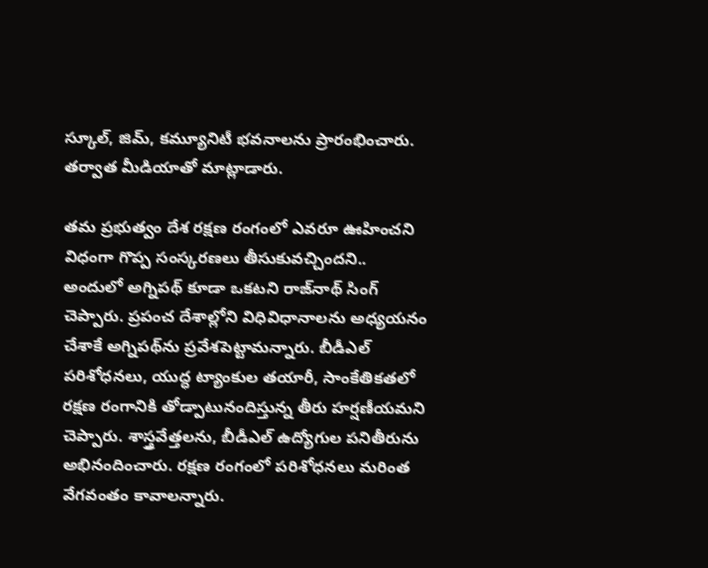స్కూల్, జిమ్, కమ్యూనిటీ భవనాలను ప్రారంభించారు. తర్వాత మీడియాతో మాట్లాడారు.

తమ ప్రభుత్వం దేశ రక్షణ రంగంలో ఎవరూ ఊహించని విధంగా గొప్ప సంస్కరణలు తీసుకువచ్చిందని.. అందులో అగ్నిపథ్‌ కూడా ఒకటని రాజ్‌నాథ్‌ సింగ్‌ చెప్పారు. ప్రపంచ దేశాల్లోని విధివిధానాలను అధ్యయనం చేశాకే అగ్నిపథ్‌ను ప్రవేశపెట్టామన్నారు. బీడీఎల్‌ పరిశోధనలు, యుద్ధ ట్యాంకుల తయారీ, సాంకేతికతలో రక్షణ రంగానికి తోడ్పాటునందిస్తున్న తీరు హర్షణీయమని చెప్పారు. శాస్త్రవేత్తలను, బీడీఎల్‌ ఉద్యోగుల పనితీరును అభినందించారు. రక్షణ రంగంలో పరిశోధనలు మరింత వేగవంతం కావాలన్నారు.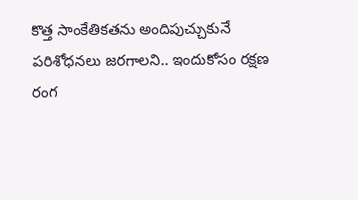కొత్త సాంకేతికతను అందిపుచ్చుకునే పరిశోధనలు జరగాలని.. ఇందుకోసం రక్షణ రంగ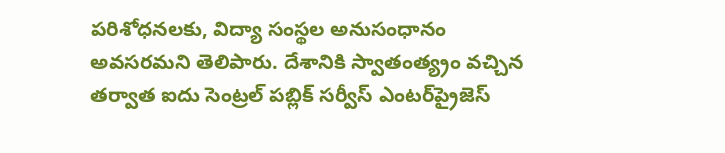పరిశోధనలకు, విద్యా సంస్థల అనుసంధానం అవసరమని తెలిపారు. దేశానికి స్వాతంత్య్రం వచ్చిన తర్వాత ఐదు సెంట్రల్‌ పబ్లిక్‌ సర్వీస్‌ ఎంటర్‌ప్రైజెస్‌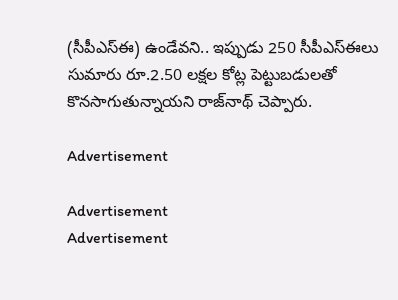(సీపీఎస్‌ఈ) ఉండేవని.. ఇప్పుడు 250 సీపీఎస్‌ఈలు సుమారు రూ.2.50 లక్షల కోట్ల పెట్టుబడులతో కొనసాగుతున్నాయని రాజ్‌నాథ్‌ చెప్పారు.

Advertisement

Advertisement
Advertisement